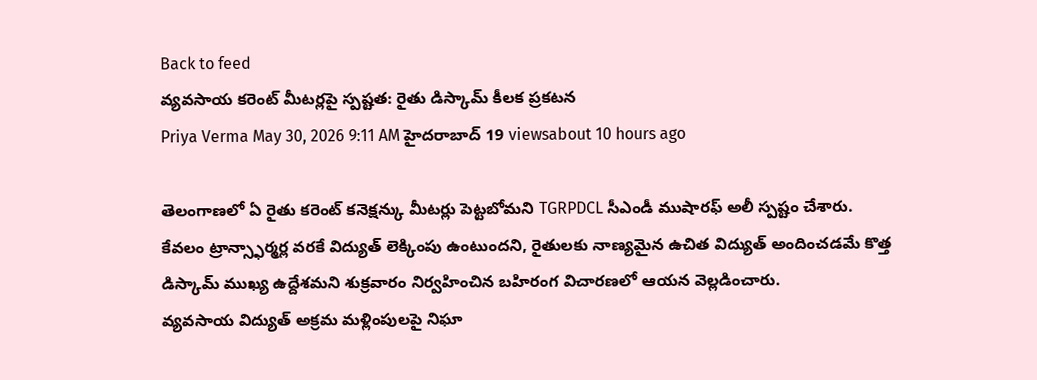Back to feed
వ్యవసాయ కరెంట్ మీటర్లపై స్పష్టత: రైతు డిస్కామ్ కీలక ప్రకటన
Priya Verma May 30, 2026 9:11 AM హైదరాబాద్ 19 viewsabout 10 hours ago

తెలంగాణలో ఏ రైతు కరెంట్ కనెక్షన్కు మీటర్లు పెట్టబోమని TGRPDCL సీఎండీ ముషారఫ్ అలీ స్పష్టం చేశారు. కేవలం ట్రాన్స్ఫార్మర్ల వరకే విద్యుత్ లెక్కింపు ఉంటుందని, రైతులకు నాణ్యమైన ఉచిత విద్యుత్ అందించడమే కొత్త డిస్కామ్ ముఖ్య ఉద్దేశమని శుక్రవారం నిర్వహించిన బహిరంగ విచారణలో ఆయన వెల్లడించారు.
వ్యవసాయ విద్యుత్ అక్రమ మళ్లింపులపై నిఘా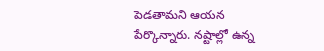పెడతామని ఆయన పేర్కొన్నారు. నష్టాల్లో ఉన్న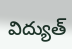విద్యుత్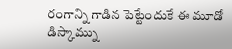రంగాన్ని గాడిన పెట్టేందుకే ఈ మూడో డిస్కామ్ను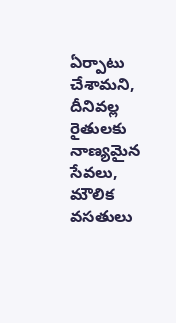ఏర్పాటు చేశామని, దీనివల్ల రైతులకు నాణ్యమైన సేవలు, మౌలిక వసతులు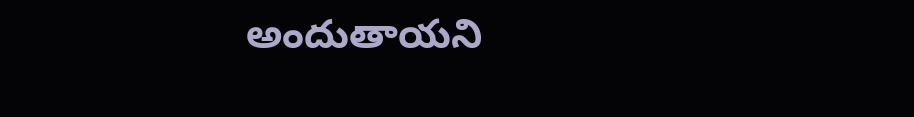అందుతాయని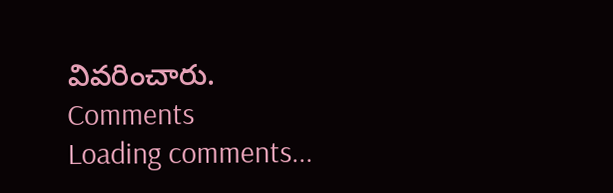వివరించారు.
Comments
Loading comments...